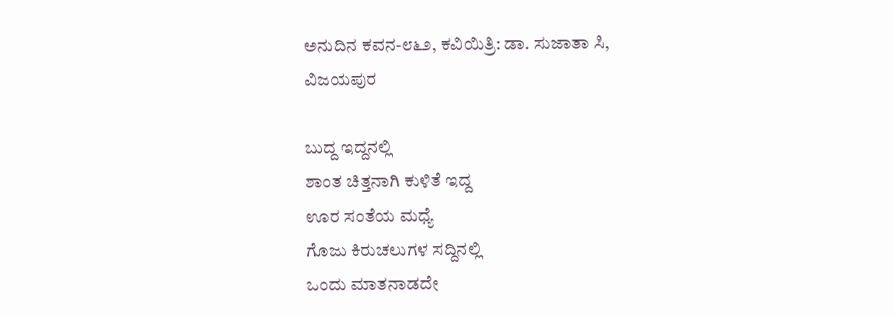ಅನುದಿನ ಕವನ-೮೬೨, ಕವಿಯಿತ್ರಿ: ಡಾ. ಸುಜಾತಾ ಸಿ, ವಿಜಯಪುರ

ಬುದ್ದ ಇದ್ದನಲ್ಲಿ
ಶಾಂತ ಚಿತ್ತನಾಗಿ ಕುಳಿತೆ ಇದ್ದ
ಊರ ಸಂತೆಯ ಮಧ್ಯೆ
ಗೊಜು ಕಿರುಚಲುಗಳ ಸದ್ದಿನಲ್ಲಿ
ಒಂದು ಮಾತನಾಡದೇ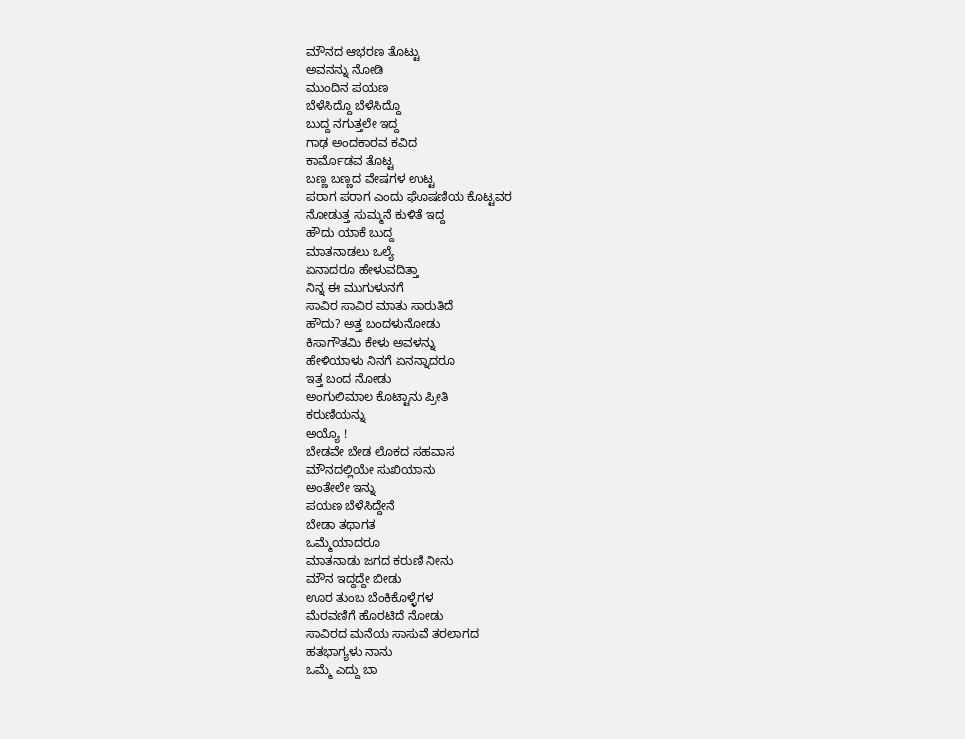ಮೌನದ ಆಭರಣ ತೊಟ್ಟು
ಅವನನ್ನು ನೋಡಿ
ಮುಂದಿನ ಪಯಣ
ಬೆಳೆಸಿದ್ದೊ ಬೆಳೆಸಿದ್ದೊ
ಬುದ್ದ ನಗುತ್ತಲೇ ಇದ್ದ
ಗಾಢ ಅಂದಕಾರವ ಕವಿದ
ಕಾರ್ಮೊಡವ ತೊಟ್ಟ
ಬಣ್ಣ ಬಣ್ಣದ ವೇಷಗಳ ಉಟ್ಟ
ಪರಾಗ ಪರಾಗ ಎಂದು ಘೊಷಣಿಯ ಕೊಟ್ಟವರ
ನೋಡುತ್ತ ಸುಮ್ಮನೆ ಕುಳಿತೆ ಇದ್ದ
ಹೌದು ಯಾಕೆ ಬುದ್ದ
ಮಾತನಾಡಲು ಒಲ್ಯೆ
ಏನಾದರೂ ಹೇಳುವದಿತ್ತಾ
ನಿನ್ನ ಈ ಮುಗುಳುನಗೆ
ಸಾವಿರ ಸಾವಿರ ಮಾತು ಸಾರುತಿದೆ
ಹೌದು? ಅತ್ತ ಬಂದಳುನೋಡು
ಕಿಸಾಗೌತಮಿ ಕೇಳು ಅವಳನ್ನು
ಹೇಳಿಯಾಳು ನಿನಗೆ ಏನನ್ನಾದರೂ
ಇತ್ತ ಬಂದ ನೋಡು
ಅಂಗುಲಿಮಾಲ ಕೊಟ್ಟಾನು ಪ್ರೀತಿ
ಕರುಣಿಯನ್ನು
ಅಯ್ಯೊ !
ಬೇಡವೇ ಬೇಡ ಲೊಕದ ಸಹವಾಸ
ಮೌನದಲ್ಲಿಯೇ ಸುಖಿಯಾನು
ಅಂತೇಲೇ ಇನ್ನು
ಪಯಣ ಬೆಳೆಸಿದ್ದೇನೆ
ಬೇಡಾ ತಥಾಗತ
ಒಮ್ಮೆಯಾದರೂ
ಮಾತನಾಡು ಜಗದ ಕರುಣಿ ನೀನು
ಮೌನ ಇದ್ದದ್ದೇ ಬೀಡು
ಊರ ತುಂಬ ಬೆಂಕಿಕೊಳ್ಳೆಗಳ
ಮೆರವಣಿಗೆ ಹೊರಟಿದೆ ನೋಡು
ಸಾವಿರದ ಮನೆಯ ಸಾಸುವೆ ತರಲಾಗದ
ಹತಭಾಗ್ಯಳು ನಾನು
ಒಮ್ಮೆ ಎದ್ದು ಬಾ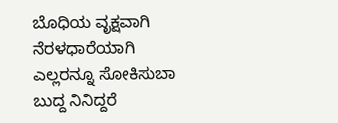ಬೊಧಿಯ ವೃಕ್ಷವಾಗಿ
ನೆರಳಧಾರೆಯಾಗಿ
ಎಲ್ಲರನ್ನೂ ಸೋಕಿಸುಬಾ
ಬುದ್ದ ನಿನಿದ್ದರೆ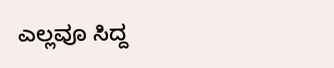ಎಲ್ಲವೂ ಸಿದ್ದ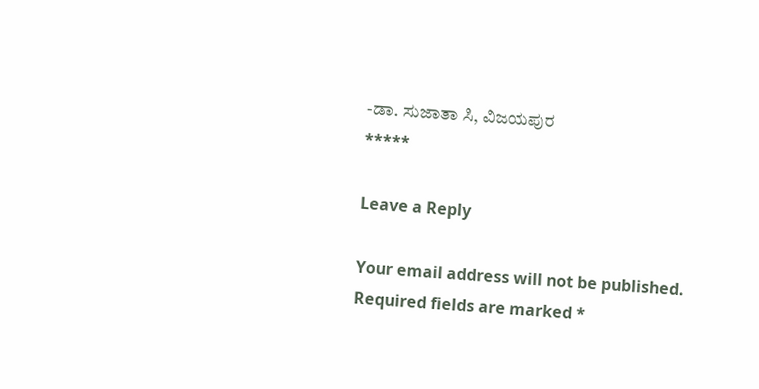-ಡಾ. ಸುಜಾತಾ ಸಿ, ವಿಜಯಪುರ
*****

Leave a Reply

Your email address will not be published. Required fields are marked *